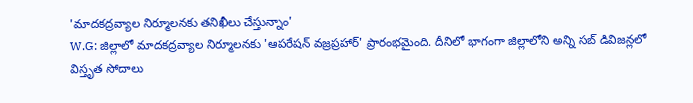'మాదకద్రవ్యాల నిర్మూలనకు తనిఖీలు చేస్తున్నాం'
W.G: జిల్లాలో మాదకద్రవ్యాల నిర్మూలనకు 'ఆపరేషన్ వజ్రప్రహార్' ప్రారంభమైంది. దీనిలో భాగంగా జిల్లాలోని అన్ని సబ్ డివిజన్లలో విస్తృత సోదాలు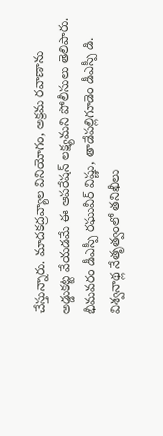చేస్తున్నారు. మాదకద్రవ్యాల వినియోగం, అక్రమ రవాణాను అడ్డుకట్ట వేయడమే ఈ ఆపరేషన్ లక్ష్యమని పోలీసులు తెలిపారు. భీమవరం డీఎస్పీ రఘువీర్ విష్ణు, తాడేపల్లిగూడెం డీఎస్పీ డి. విశ్వనాథ్ల నేతృత్వంలో తనిఖీలు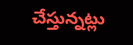చేస్తున్నట్లు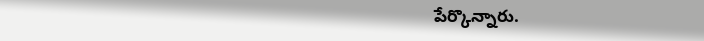పేర్కొన్నారు.